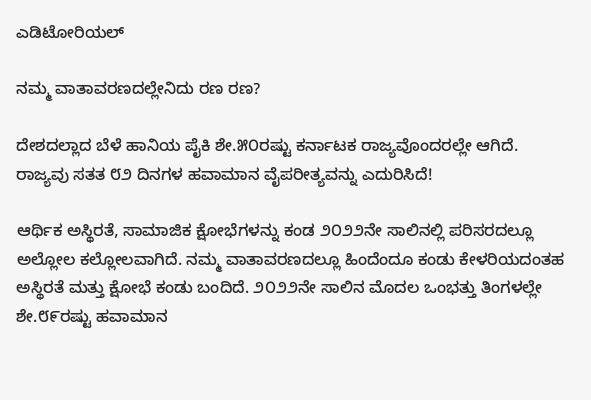ಎಡಿಟೋರಿಯಲ್

ನಮ್ಮ ವಾತಾವರಣದಲ್ಲೇನಿದು ರಣ ರಣ?

ದೇಶದಲ್ಲಾದ ಬೆಳೆ ಹಾನಿಯ ಪೈಕಿ ಶೇ.೫೦ರಷ್ಟು ಕರ್ನಾಟಕ ರಾಜ್ಯವೊಂದರಲ್ಲೇ ಆಗಿದೆ.
ರಾಜ್ಯವು ಸತತ ೮೨ ದಿನಗಳ ಹವಾಮಾನ ವೈಪರೀತ್ಯವನ್ನು ಎದುರಿಸಿದೆ!

ಆರ್ಥಿಕ ಅಸ್ಥಿರತೆ, ಸಾಮಾಜಿಕ ಕ್ಷೋಭೆಗಳನ್ನು ಕಂಡ ೨೦೨೨ನೇ ಸಾಲಿನಲ್ಲಿ ಪರಿಸರದಲ್ಲೂ ಅಲ್ಲೋಲ ಕಲ್ಲೋಲವಾಗಿದೆ. ನಮ್ಮ ವಾತಾವರಣದಲ್ಲೂ ಹಿಂದೆಂದೂ ಕಂಡು ಕೇಳರಿಯದಂತಹ ಅಸ್ಥಿರತೆ ಮತ್ತು ಕ್ಷೋಭೆ ಕಂಡು ಬಂದಿದೆ. ೨೦೨೨ನೇ ಸಾಲಿನ ಮೊದಲ ಒಂಭತ್ತು ತಿಂಗಳಲ್ಲೇ ಶೇ.೮೯ರಷ್ಟು ಹವಾಮಾನ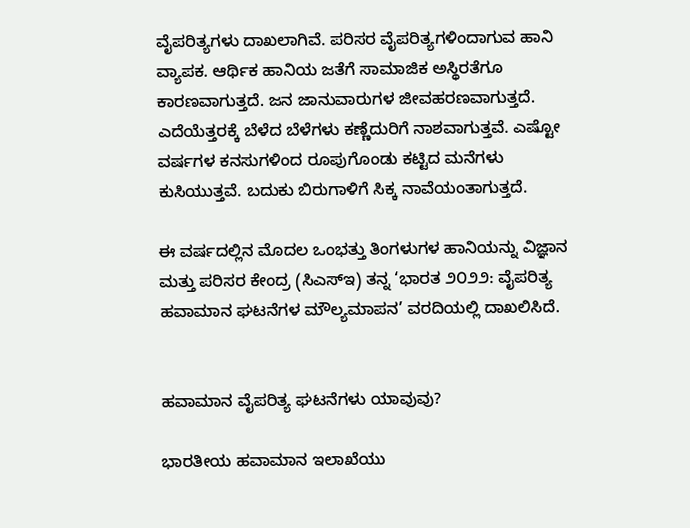ವೈಪರಿತ್ಯಗಳು ದಾಖಲಾಗಿವೆ. ಪರಿಸರ ವೈಪರಿತ್ಯಗಳಿಂದಾಗುವ ಹಾನಿ ವ್ಯಾಪಕ. ಆರ್ಥಿಕ ಹಾನಿಯ ಜತೆಗೆ ಸಾಮಾಜಿಕ ಅಸ್ಥಿರತೆಗೂ ಕಾರಣವಾಗುತ್ತದೆ. ಜನ ಜಾನುವಾರುಗಳ ಜೀವಹರಣವಾಗುತ್ತದೆ. ಎದೆಯೆತ್ತರಕ್ಕೆ ಬೆಳೆದ ಬೆಳೆಗಳು ಕಣ್ಣೆದುರಿಗೆ ನಾಶವಾಗುತ್ತವೆ. ಎಷ್ಟೋ ವರ್ಷಗಳ ಕನಸುಗಳಿಂದ ರೂಪುಗೊಂಡು ಕಟ್ಟಿದ ಮನೆಗಳು ಕುಸಿಯುತ್ತವೆ. ಬದುಕು ಬಿರುಗಾಳಿಗೆ ಸಿಕ್ಕ ನಾವೆಯಂತಾಗುತ್ತದೆ.

ಈ ವರ್ಷದಲ್ಲಿನ ಮೊದಲ ಒಂಭತ್ತು ತಿಂಗಳುಗಳ ಹಾನಿಯನ್ನು ವಿಜ್ಞಾನ ಮತ್ತು ಪರಿಸರ ಕೇಂದ್ರ (ಸಿಎಸ್‌ಇ) ತನ್ನ ‘ಭಾರತ ೨೦೨೨: ವೈಪರಿತ್ಯ ಹವಾಮಾನ ಘಟನೆಗಳ ಮೌಲ್ಯಮಾಪನ’ ವರದಿಯಲ್ಲಿ ದಾಖಲಿಸಿದೆ.


ಹವಾಮಾನ ವೈಪರಿತ್ಯ ಘಟನೆಗಳು ಯಾವುವು?

ಭಾರತೀಯ ಹವಾಮಾನ ಇಲಾಖೆಯು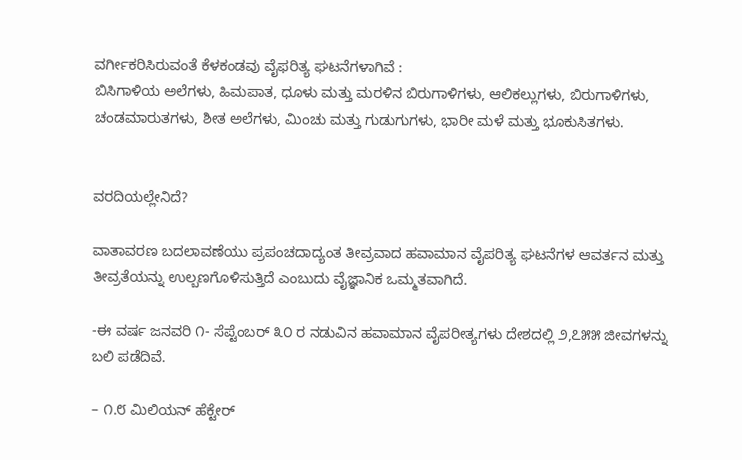ವರ್ಗೀಕರಿಸಿರುವಂತೆ ಕೆಳಕಂಡವು ವೈಫರಿತ್ಯ ಘಟನೆಗಳಾಗಿವೆ :
ಬಿಸಿಗಾಳಿಯ ಅಲೆಗಳು, ಹಿಮಪಾತ, ಧೂಳು ಮತ್ತು ಮರಳಿನ ಬಿರುಗಾಳಿಗಳು, ಆಲಿಕಲ್ಲುಗಳು, ಬಿರುಗಾಳಿಗಳು, ಚಂಡಮಾರುತಗಳು, ಶೀತ ಅಲೆಗಳು, ಮಿಂಚು ಮತ್ತು ಗುಡುಗುಗಳು, ಭಾರೀ ಮಳೆ ಮತ್ತು ಭೂಕುಸಿತಗಳು.


ವರದಿಯಲ್ಲೇನಿದೆ?

ವಾತಾವರಣ ಬದಲಾವಣೆಯು ಪ್ರಪಂಚದಾದ್ಯಂತ ತೀವ್ರವಾದ ಹವಾಮಾನ ವೈಪರಿತ್ಯ ಘಟನೆಗಳ ಆವರ್ತನ ಮತ್ತು ತೀವ್ರತೆಯನ್ನು ಉಲ್ಬಣಗೊಳಿಸುತ್ತಿದೆ ಎಂಬುದು ವೈಜ್ಞಾನಿಕ ಒಮ್ಮತವಾಗಿದೆ.

-ಈ ವರ್ಷ ಜನವರಿ ೧- ಸೆಪ್ಟೆಂಬರ್ ೩೦ ರ ನಡುವಿನ ಹವಾಮಾನ ವೈಪರೀತ್ಯಗಳು ದೇಶದಲ್ಲಿ ೨,೭೫೫ ಜೀವಗಳನ್ನು ಬಲಿ ಪಡೆದಿವೆ.

– ೧.೮ ಮಿಲಿಯನ್ ಹೆಕ್ಟೇರ್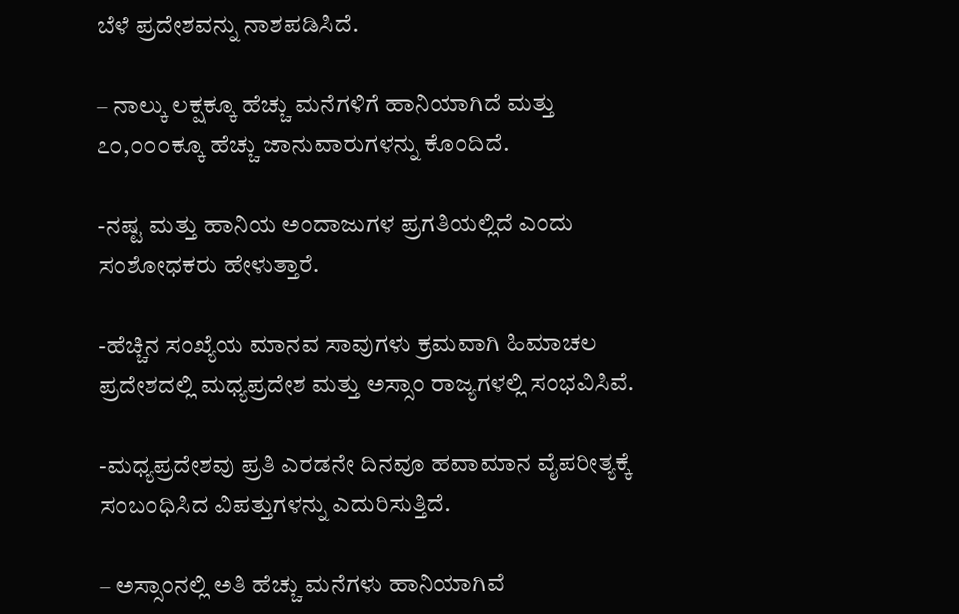ಬೆಳೆ ಪ್ರದೇಶವನ್ನು ನಾಶಪಡಿಸಿದೆ.

– ನಾಲ್ಕು ಲಕ್ಷಕ್ಕೂ ಹೆಚ್ಚು ಮನೆಗಳಿಗೆ ಹಾನಿಯಾಗಿದೆ ಮತ್ತು ೭೦,೦೦೦ಕ್ಕೂ ಹೆಚ್ಚು ಜಾನುವಾರುಗಳನ್ನು ಕೊಂದಿದೆ.

-ನಷ್ಟ ಮತ್ತು ಹಾನಿಯ ಅಂದಾಜುಗಳ ಪ್ರಗತಿಯಲ್ಲಿದೆ ಎಂದು ಸಂಶೋಧಕರು ಹೇಳುತ್ತಾರೆ.

-ಹೆಚ್ಚಿನ ಸಂಖ್ಯೆಯ ಮಾನವ ಸಾವುಗಳು ಕ್ರಮವಾಗಿ ಹಿಮಾಚಲ ಪ್ರದೇಶದಲ್ಲಿ ಮಧ್ಯಪ್ರದೇಶ ಮತ್ತು ಅಸ್ಸಾಂ ರಾಜ್ಯಗಳಲ್ಲಿ ಸಂಭವಿಸಿವೆ.

-ಮಧ್ಯಪ್ರದೇಶವು ಪ್ರತಿ ಎರಡನೇ ದಿನವೂ ಹವಾಮಾನ ವೈಪರೀತ್ಯಕ್ಕೆ ಸಂಬಂಧಿಸಿದ ವಿಪತ್ತುಗಳನ್ನು ಎದುರಿಸುತ್ತಿದೆ.

– ಅಸ್ಸಾಂನಲ್ಲಿ ಅತಿ ಹೆಚ್ಚು ಮನೆಗಳು ಹಾನಿಯಾಗಿವೆ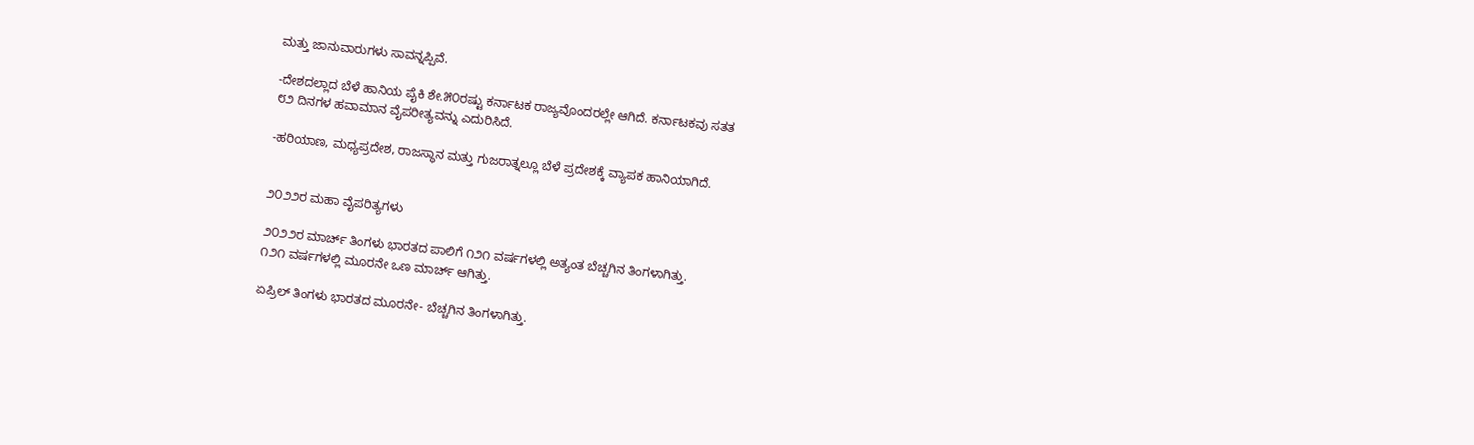ಮತ್ತು ಜಾನುವಾರುಗಳು ಸಾವನ್ನಪ್ಪಿವೆ.

-ದೇಶದಲ್ಲಾದ ಬೆಳೆ ಹಾನಿಯ ಪೈಕಿ ಶೇ.೫೦ರಷ್ಟು ಕರ್ನಾಟಕ ರಾಜ್ಯವೊಂದರಲ್ಲೇ ಆಗಿದೆ. ಕರ್ನಾಟಕವು ಸತತ
೮೨ ದಿನಗಳ ಹವಾಮಾನ ವೈಪರೀತ್ಯವನ್ನು ಎದುರಿಸಿದೆ.

-ಹರಿಯಾಣ, ಮಧ್ಯಪ್ರದೇಶ, ರಾಜಸ್ಥಾನ ಮತ್ತು ಗುಜರಾತ್ನಲ್ಲೂ ಬೆಳೆ ಪ್ರದೇಶಕ್ಕೆ ವ್ಯಾಪಕ ಹಾನಿಯಾಗಿದೆ.


೨೦೨೨ರ ಮಹಾ ವೈಪರಿತ್ಯಗಳು

೨೦೨೨ರ ಮಾರ್ಚ್ ತಿಂಗಳು ಭಾರತದ ಪಾಲಿಗೆ ೧೨೧ ವರ್ಷಗಳಲ್ಲಿ ಅತ್ಯಂತ ಬೆಚ್ಚಗಿನ ತಿಂಗಳಾಗಿತ್ತು.
೧೨೧ ವರ್ಷಗಳಲ್ಲಿ ಮೂರನೇ ಒಣ ಮಾರ್ಚ್ ಆಗಿತ್ತು.

ಏಪ್ರಿಲ್ ತಿಂಗಳು ಭಾರತದ ಮೂರನೇ- ಬೆಚ್ಚಗಿನ ತಿಂಗಳಾಗಿತ್ತು.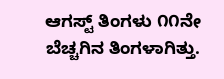ಆಗಸ್ಟ್ ತಿಂಗಳು ೧೧ನೇ ಬೆಚ್ಚಗಿನ ತಿಂಗಳಾಗಿತ್ತು.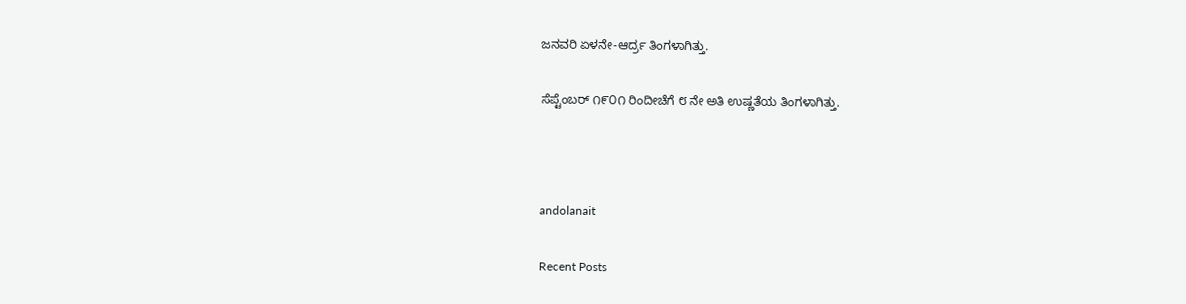ಜನವರಿ ಏಳನೇ-ಆರ್ದ್ರ ತಿಂಗಳಾಗಿತ್ತು.

ಸೆಪ್ಟೆಂಬರ್ ೧೯೦೧ ರಿಂದೀಚೆಗೆ ೮ ನೇ ಅತಿ ಉಷ್ಣತೆಯ ತಿಂಗಳಾಗಿತ್ತು.



andolanait

Recent Posts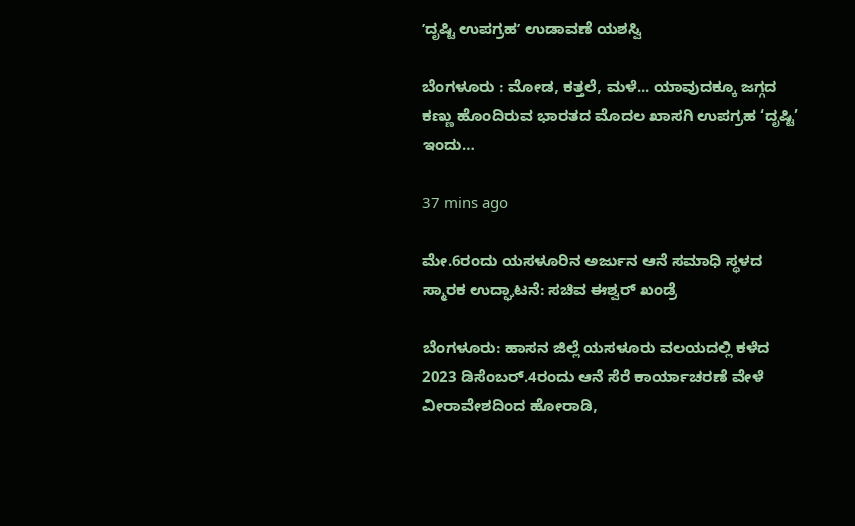ʼದೃಷ್ಟಿ ಉಪಗ್ರಹʼ ಉಡಾವಣೆ ಯಶಸ್ವಿ

ಬೆಂಗಳೂರು : ಮೋಡ, ಕತ್ತಲೆ, ಮಳೆ... ಯಾವುದಕ್ಕೂ ಜಗ್ಗದ ಕಣ್ಣು ಹೊಂದಿರುವ ಭಾರತದ ಮೊದಲ ಖಾಸಗಿ ಉಪಗ್ರಹ ‘ದೃಷ್ಟಿ’ ಇಂದು…

37 mins ago

ಮೇ.6ರಂದು ಯಸಳೂರಿನ ಅರ್ಜುನ ಆನೆ ಸಮಾಧಿ ಸ್ಥಳದ ಸ್ಮಾರಕ ಉದ್ಘಾಟನೆ: ಸಚಿವ ಈಶ್ವರ್‌ ಖಂಡ್ರೆ

ಬೆಂಗಳೂರು: ಹಾಸನ ಜಿಲ್ಲೆ ಯಸಳೂರು ವಲಯದಲ್ಲಿ ಕಳೆದ 2023 ಡಿಸೆಂಬರ್.4ರಂದು ಆನೆ ಸೆರೆ ಕಾರ್ಯಾಚರಣೆ ವೇಳೆ ವೀರಾವೇಶದಿಂದ ಹೋರಾಡಿ,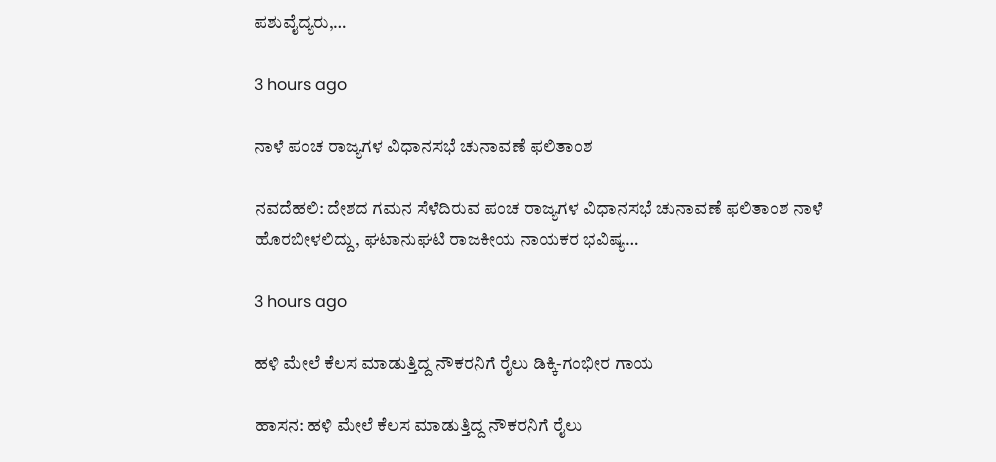ಪಶುವೈದ್ಯರು,…

3 hours ago

ನಾಳೆ ಪಂಚ ರಾಜ್ಯಗಳ ವಿಧಾನಸಭೆ ಚುನಾವಣೆ ಫಲಿತಾಂಶ

ನವದೆಹಲಿ: ದೇಶದ ಗಮನ ಸೆಳೆದಿರುವ ಪಂಚ ರಾಜ್ಯಗಳ ವಿಧಾನಸಭೆ ಚುನಾವಣೆ ಫಲಿತಾಂಶ ನಾಳೆ ಹೊರಬೀಳಲಿದ್ದು, ಘಟಾನುಘಟಿ ರಾಜಕೀಯ ನಾಯಕರ ಭವಿಷ್ಯ…

3 hours ago

ಹಳಿ ಮೇಲೆ ಕೆಲಸ ಮಾಡುತ್ತಿದ್ದ ನೌಕರನಿಗೆ ರೈಲು ಡಿಕ್ಕಿ-ಗಂಭೀರ ಗಾಯ

ಹಾಸನ: ಹಳಿ ಮೇಲೆ ಕೆಲಸ ಮಾಡುತ್ತಿದ್ದ ನೌಕರನಿಗೆ ರೈಲು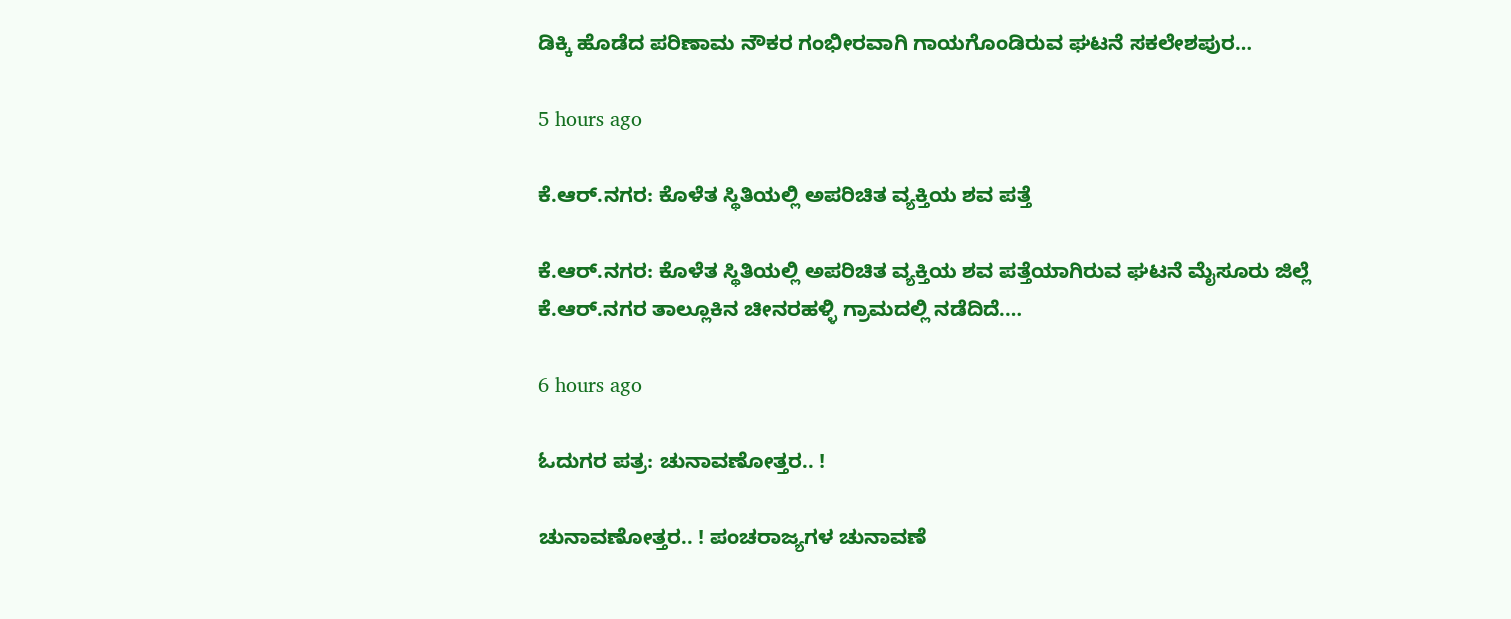ಡಿಕ್ಕಿ ಹೊಡೆದ ಪರಿಣಾಮ ನೌಕರ ಗಂಭೀರವಾಗಿ ಗಾಯಗೊಂಡಿರುವ ಘಟನೆ ಸಕಲೇಶಪುರ…

5 hours ago

ಕೆ.ಆರ್‌.ನಗರ: ಕೊಳೆತ ಸ್ಥಿತಿಯಲ್ಲಿ ಅಪರಿಚಿತ ವ್ಯಕ್ತಿಯ ಶವ ಪತ್ತೆ

ಕೆ.ಆರ್.ನಗರ: ಕೊಳೆತ ಸ್ಥಿತಿಯಲ್ಲಿ ಅಪರಿಚಿತ ವ್ಯಕ್ತಿಯ ಶವ ಪತ್ತೆಯಾಗಿರುವ ಘಟನೆ ಮೈಸೂರು ಜಿಲ್ಲೆ ಕೆ.ಆರ್‌.ನಗರ ತಾಲ್ಲೂಕಿನ ಚೀನರಹಳ್ಳಿ ಗ್ರಾಮದಲ್ಲಿ ನಡೆದಿದೆ.…

6 hours ago

ಓದುಗರ ಪತ್ರ: ಚುನಾವಣೋತ್ತರ.. !

ಚುನಾವಣೋತ್ತರ.. ! ಪಂಚರಾಜ್ಯಗಳ ಚುನಾವಣೆ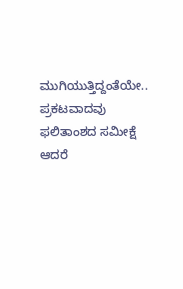ಮುಗಿಯುತ್ತಿದ್ದಂತೆಯೇ.. ಪ್ರಕಟವಾದವು ಫಲಿತಾಂಶದ ಸಮೀಕ್ಷೆ ಆದರೆ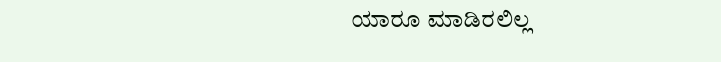ಯಾರೂ ಮಾಡಿರಲಿಲ್ಲ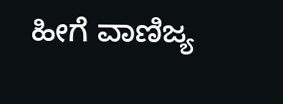ಹೀಗೆ ವಾಣಿಜ್ಯ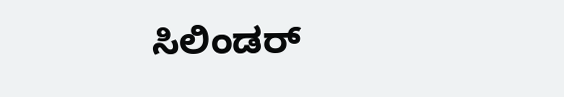ಸಿಲಿಂಡರ್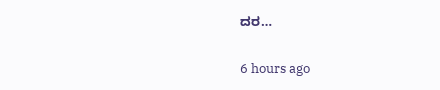ದರ…

6 hours ago